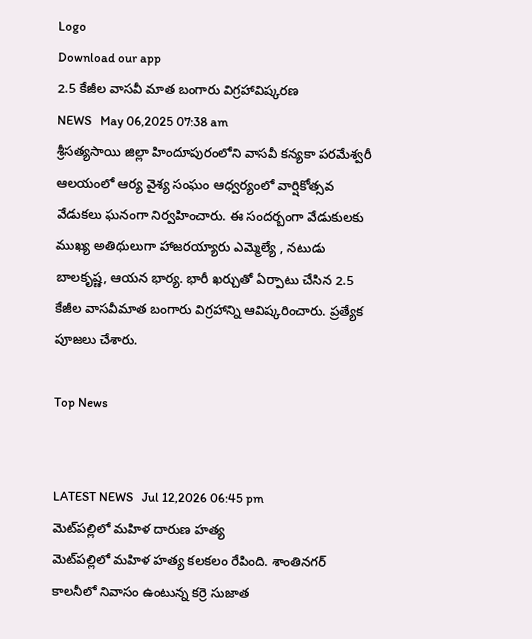Logo
Download our app
2.5 కేజీల వాసవీ మాత బంగారు విగ్రహావిష్క‌ర‌ణ
NEWS   May 06,2025 07:38 am
శ్రీసత్యసాయి జిల్లా హిందూపురంలోని వాసవీ కన్యకా పరమేశ్వరీ ఆలయంలో ఆర్య వైశ్య సంఘం ఆధ్వర్యంలో వార్షికోత్సవ వేడుకలు ఘ‌నంగా నిర్వహించారు. ఈ సంద‌ర్బంగా వేడుకుల‌కు ముఖ్య అతిథులుగా హాజ‌ర‌య్యారు ఎమ్మెల్యే , న‌టుడు బాల‌కృష్ణ‌, ఆయ‌న భార్య‌. భారీ ఖ‌ర్చుతో ఏర్పాటు చేసిన‌ 2.5 కేజీల వాసవీమాత బంగారు విగ్రహాన్ని ఆవిష్కరించారు. ప్రత్యేక పూజలు చేశారు.

Top News


LATEST NEWS   Jul 12,2026 06:45 pm
మెట్‌ప‌ల్లిలో మహిళ దారుణ హత్య
మెట్‌ప‌ల్లిలో మహిళ హత్య కలకలం రేపింది. శాంతినగర్ కాలనీలో నివాసం ఉంటున్న కర్రె సుజాత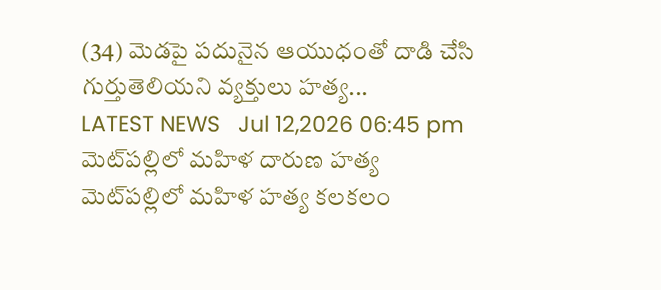(34) మెడపై పదునైన ఆయుధంతో దాడి చేసి గుర్తుతెలియని వ్యక్తులు హత్య...
LATEST NEWS   Jul 12,2026 06:45 pm
మెట్‌ప‌ల్లిలో మహిళ దారుణ హత్య
మెట్‌ప‌ల్లిలో మహిళ హత్య కలకలం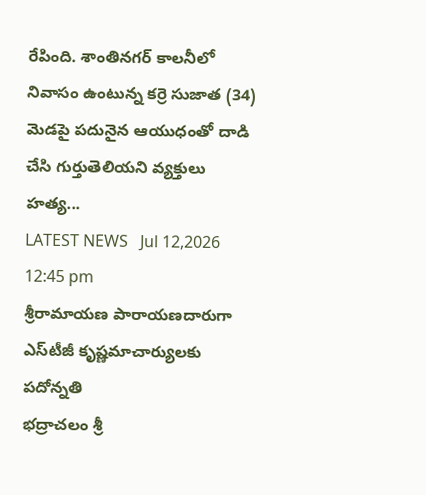రేపింది. శాంతినగర్ కాలనీలో నివాసం ఉంటున్న కర్రె సుజాత (34) మెడపై పదునైన ఆయుధంతో దాడి చేసి గుర్తుతెలియని వ్యక్తులు హత్య...
LATEST NEWS   Jul 12,2026 12:45 pm
శ్రీరామాయణ పారాయణదారుగా ఎస్‌టీజీ కృష్ణమాచార్యులకు పదోన్నతి
భద్రాచలం శ్రీ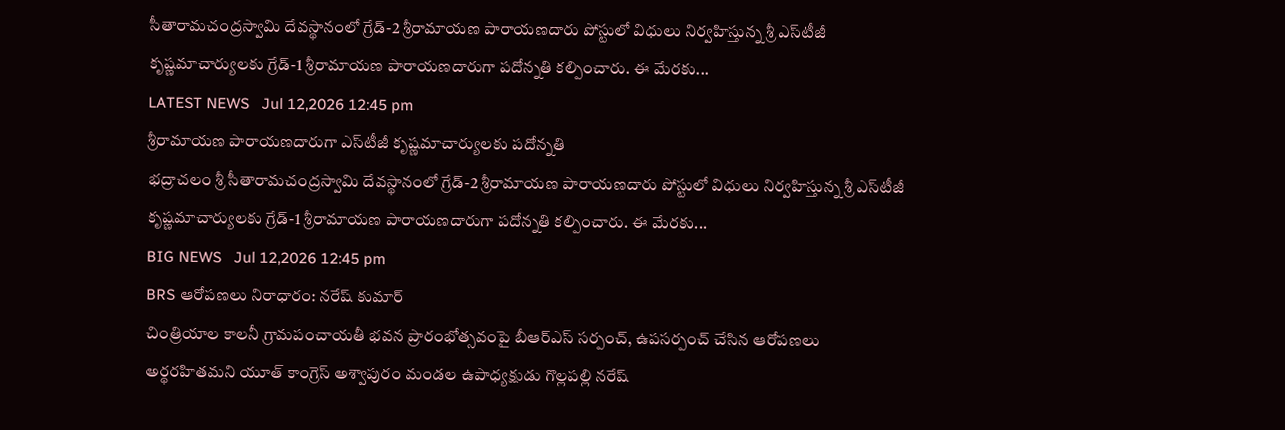సీతారామచంద్రస్వామి దేవస్థానంలో గ్రేడ్-2 శ్రీరామాయణ పారాయణదారు పోస్టులో విధులు నిర్వహిస్తున్న శ్రీ ఎస్‌టీజీ కృష్ణమాచార్యులకు గ్రేడ్-1 శ్రీరామాయణ పారాయణదారుగా పదోన్నతి కల్పించారు. ఈ మేరకు...
LATEST NEWS   Jul 12,2026 12:45 pm
శ్రీరామాయణ పారాయణదారుగా ఎస్‌టీజీ కృష్ణమాచార్యులకు పదోన్నతి
భద్రాచలం శ్రీ సీతారామచంద్రస్వామి దేవస్థానంలో గ్రేడ్-2 శ్రీరామాయణ పారాయణదారు పోస్టులో విధులు నిర్వహిస్తున్న శ్రీ ఎస్‌టీజీ కృష్ణమాచార్యులకు గ్రేడ్-1 శ్రీరామాయణ పారాయణదారుగా పదోన్నతి కల్పించారు. ఈ మేరకు...
BIG NEWS   Jul 12,2026 12:45 pm
BRS ఆరోపణలు నిరాధారం: నరేష్ కుమార్
చింత్రియాల కాలనీ గ్రామపంచాయతీ భవన ప్రారంభోత్సవంపై బీఆర్ఎస్ సర్పంచ్, ఉపసర్పంచ్ చేసిన ఆరోపణలు అర్థరహితమని యూత్ కాంగ్రెస్ అశ్వాపురం మండల ఉపాధ్యక్షుడు గొల్లపల్లి నరేష్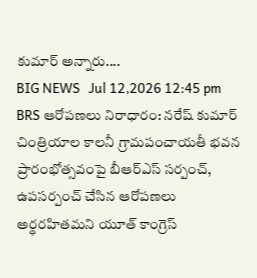కుమార్ అన్నారు....
BIG NEWS   Jul 12,2026 12:45 pm
BRS ఆరోపణలు నిరాధారం: నరేష్ కుమార్
చింత్రియాల కాలనీ గ్రామపంచాయతీ భవన ప్రారంభోత్సవంపై బీఆర్ఎస్ సర్పంచ్, ఉపసర్పంచ్ చేసిన ఆరోపణలు అర్థరహితమని యూత్ కాంగ్రెస్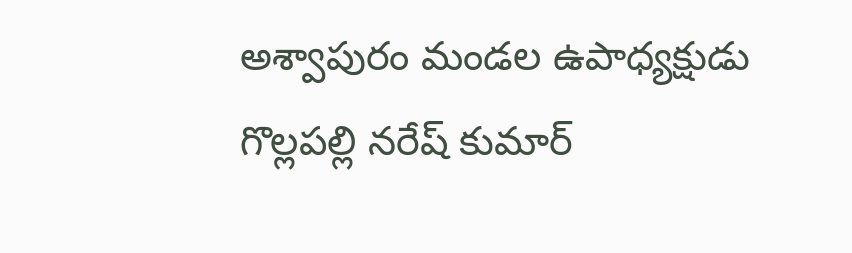అశ్వాపురం మండల ఉపాధ్యక్షుడు గొల్లపల్లి నరేష్ కుమార్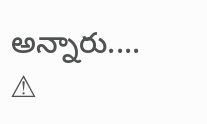అన్నారు....
⚠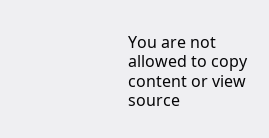You are not allowed to copy content or view source